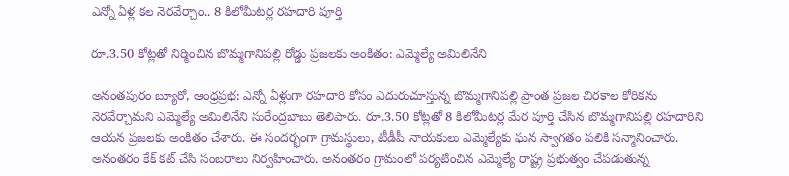ఎన్నో ఏళ్ల కల నెరవేర్చాం.. 8 కిలోమీటర్ల రహదారి పూర్తి

రూ.3.50 కోట్లతో నిర్మించిన బొమ్మగానిపల్లి రోడ్డు ప్రజలకు అంకితం: ఎమ్మెల్యే అమిలినేని

అనంతపురం బ్యూరో, ఆంధ్రప్రభ: ఎన్నో ఏళ్లుగా రహదారి కోసం ఎదురుచూస్తున్న బొమ్మగానిపల్లి ప్రాంత ప్రజల చిరకాల కోరికను నెరవేర్చామని ఎమ్మెల్యే అమిలినేని సురేంద్రబాబు తెలిపారు. రూ.3.50 కోట్లతో 8 కిలోమీటర్ల మేర పూర్తి చేసిన బొమ్మగానిపల్లి రహదారిని ఆయన ప్రజలకు అంకితం చేశారు. ఈ సందర్భంగా గ్రామస్థులు, టీడీపీ నాయకులు ఎమ్మెల్యేకు ఘన స్వాగతం పలికి సన్మానించారు. అనంతరం కేక్‌ కట్‌ చేసి సంబరాలు నిర్వహించారు. అనంతరం గ్రామంలో పర్యటించిన ఎమ్మెల్యే రాష్ట్ర ప్రభుత్వం చేపడుతున్న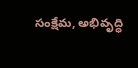సంక్షేమ, అభివృద్ధి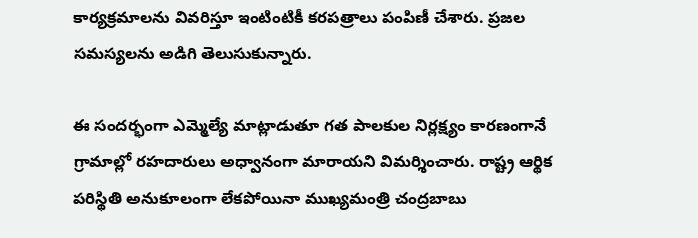కార్యక్రమాలను వివరిస్తూ ఇంటింటికీ కరపత్రాలు పంపిణీ చేశారు. ప్రజల సమస్యలను అడిగి తెలుసుకున్నారు.

ఈ సందర్భంగా ఎమ్మెల్యే మాట్లాడుతూ గత పాలకుల నిర్లక్ష్యం కారణంగానే గ్రామాల్లో రహదారులు అధ్వానంగా మారాయని విమర్శించారు. రాష్ట్ర ఆర్థిక పరిస్థితి అనుకూలంగా లేకపోయినా ముఖ్యమంత్రి చంద్రబాబు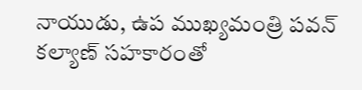నాయుడు, ఉప ముఖ్యమంత్రి పవన్‌ కల్యాణ్‌ సహకారంతో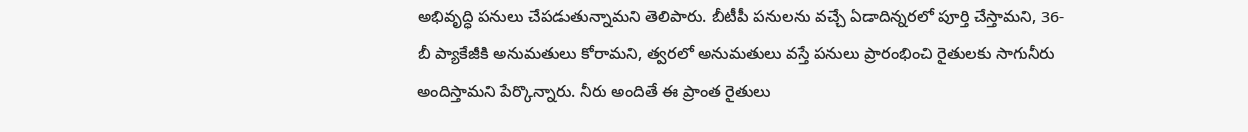అభివృద్ధి పనులు చేపడుతున్నామని తెలిపారు. బీటీపీ పనులను వచ్చే ఏడాదిన్నరలో పూర్తి చేస్తామని, 36-బీ ప్యాకేజీకి అనుమతులు కోరామని, త్వరలో అనుమతులు వస్తే పనులు ప్రారంభించి రైతులకు సాగునీరు అందిస్తామని పేర్కొన్నారు. నీరు అందితే ఈ ప్రాంత రైతులు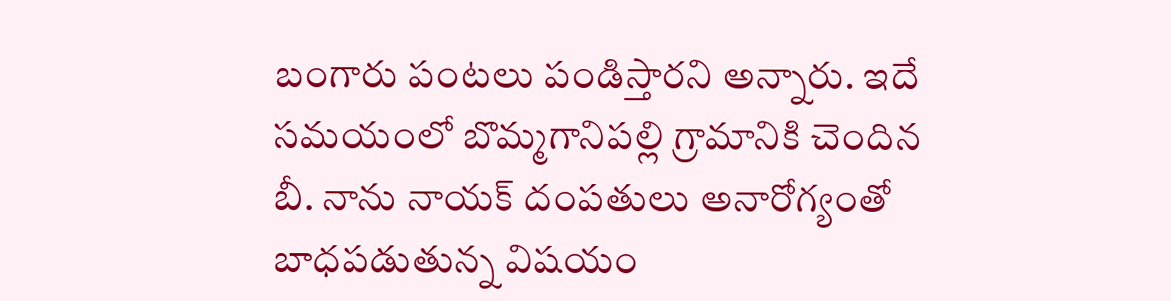బంగారు పంటలు పండిస్తారని అన్నారు. ఇదే సమయంలో బొమ్మగానిపల్లి గ్రామానికి చెందిన బీ. నాను నాయక్‌ దంపతులు అనారోగ్యంతో బాధపడుతున్న విషయం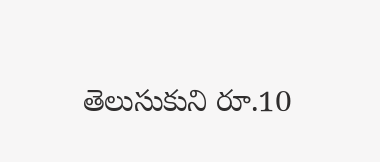తెలుసుకుని రూ.10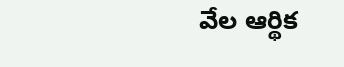వేల ఆర్థిక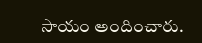సాయం అందించారు.